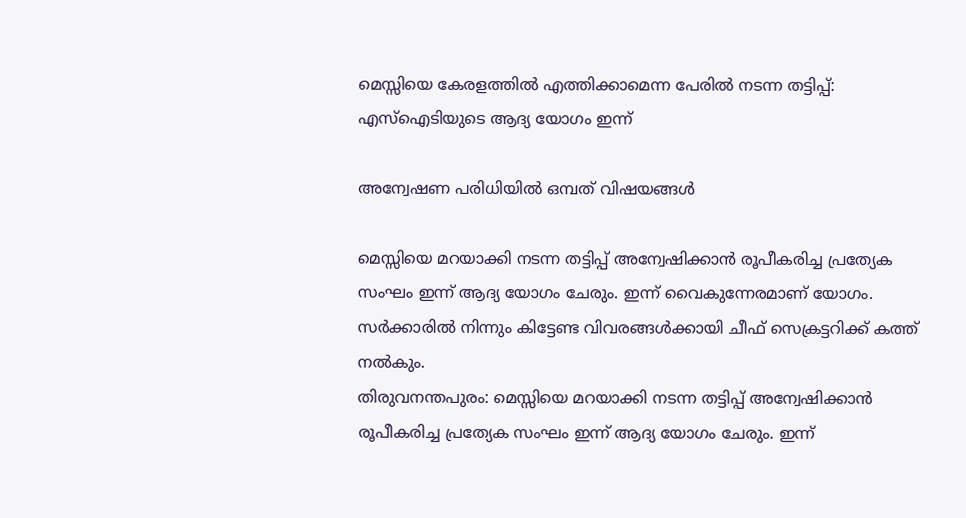മെസ്സിയെ കേരളത്തില്‍ എത്തിക്കാമെന്ന പേരില്‍ നടന്ന തട്ടിപ്പ്: എസ്‌ഐടിയുടെ ആദ്യ യോഗം ഇന്ന്

അന്വേഷണ പരിധിയില്‍ ഒമ്പത് വിഷയങ്ങള്‍

മെസ്സിയെ മറയാക്കി നടന്ന തട്ടിപ്പ് അന്വേഷിക്കാന്‍ രൂപീകരിച്ച പ്രത്യേക സംഘം ഇന്ന് ആദ്യ യോഗം ചേരും. ഇന്ന് വൈകുന്നേരമാണ് യോഗം. സര്‍ക്കാരില്‍ നിന്നും കിട്ടേണ്ട വിവരങ്ങള്‍ക്കായി ചീഫ് സെക്രട്ടറിക്ക് കത്ത് നല്‍കും.
തിരുവനന്തപുരം: മെസ്സിയെ മറയാക്കി നടന്ന തട്ടിപ്പ് അന്വേഷിക്കാന്‍ രൂപീകരിച്ച പ്രത്യേക സംഘം ഇന്ന് ആദ്യ യോഗം ചേരും. ഇന്ന്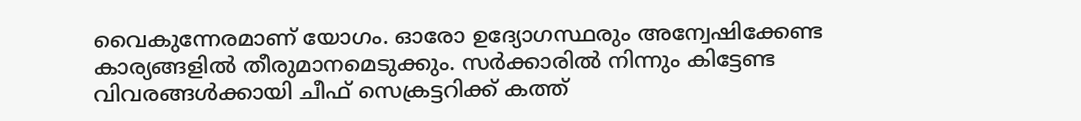വൈകുന്നേരമാണ് യോഗം. ഓരോ ഉദ്യോഗസ്ഥരും അന്വേഷിക്കേണ്ട കാര്യങ്ങളില്‍ തീരുമാനമെടുക്കും. സര്‍ക്കാരില്‍ നിന്നും കിട്ടേണ്ട വിവരങ്ങള്‍ക്കായി ചീഫ് സെക്രട്ടറിക്ക് കത്ത്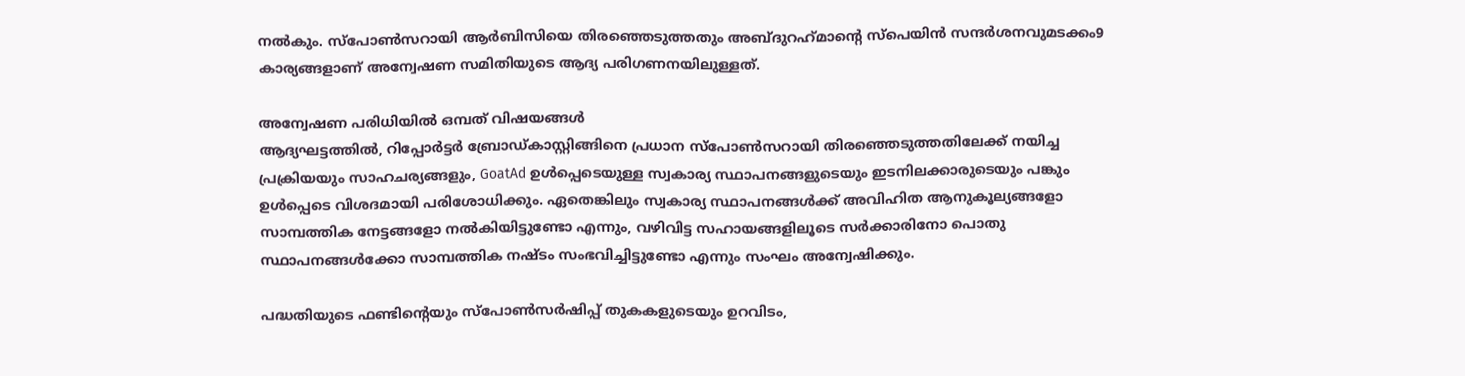നല്‍കും. സ്‌പോണ്‍സറായി ആര്‍ബിസിയെ തിരഞ്ഞെടുത്തതും അബ്ദുറഹ്‌മാന്റെ സ്‌പെയിന്‍ സന്ദര്‍ശനവുമടക്കം9 കാര്യങ്ങളാണ് അന്വേഷണ സമിതിയുടെ ആദ്യ പരിഗണനയിലുള്ളത്.

അന്വേഷണ പരിധിയില്‍ ഒമ്പത് വിഷയങ്ങള്‍
ആദ്യഘട്ടത്തില്‍, റിപ്പോര്‍ട്ടര്‍ ബ്രോഡ്കാസ്റ്റിങ്ങിനെ പ്രധാന സ്‌പോണ്‍സറായി തിരഞ്ഞെടുത്തതിലേക്ക് നയിച്ച പ്രക്രിയയും സാഹചര്യങ്ങളും, GoatAd ഉള്‍പ്പെടെയുള്ള സ്വകാര്യ സ്ഥാപനങ്ങളുടെയും ഇടനിലക്കാരുടെയും പങ്കും ഉള്‍പ്പെടെ വിശദമായി പരിശോധിക്കും. ഏതെങ്കിലും സ്വകാര്യ സ്ഥാപനങ്ങള്‍ക്ക് അവിഹിത ആനുകൂല്യങ്ങളോ സാമ്പത്തിക നേട്ടങ്ങളോ നല്‍കിയിട്ടുണ്ടോ എന്നും, വഴിവിട്ട സഹായങ്ങളിലൂടെ സര്‍ക്കാരിനോ പൊതു സ്ഥാപനങ്ങള്‍ക്കോ സാമ്പത്തിക നഷ്ടം സംഭവിച്ചിട്ടുണ്ടോ എന്നും സംഘം അന്വേഷിക്കും.

പദ്ധതിയുടെ ഫണ്ടിന്റെയും സ്‌പോണ്‍സര്‍ഷിപ്പ് തുകകളുടെയും ഉറവിടം,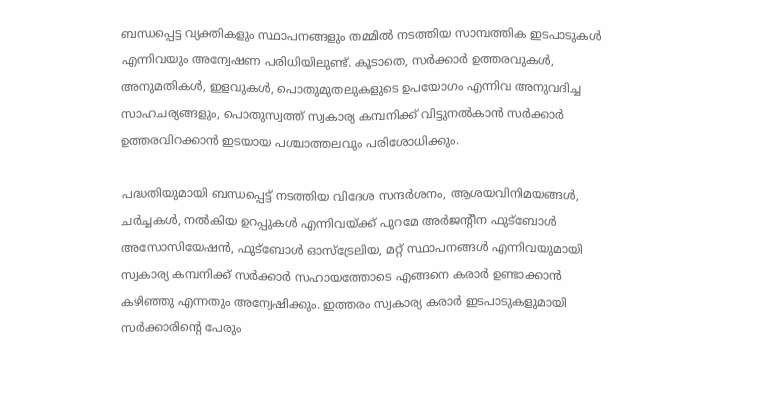ബന്ധപ്പെട്ട വ്യക്തികളും സ്ഥാപനങ്ങളും തമ്മില്‍ നടത്തിയ സാമ്പത്തിക ഇടപാടുകള്‍ എന്നിവയും അന്വേഷണ പരിധിയിലുണ്ട്. കൂടാതെ, സര്‍ക്കാര്‍ ഉത്തരവുകള്‍, അനുമതികള്‍, ഇളവുകള്‍, പൊതുമുതലുകളുടെ ഉപയോഗം എന്നിവ അനുവദിച്ച സാഹചര്യങ്ങളും, പൊതുസ്വത്ത് സ്വകാര്യ കമ്പനിക്ക് വിട്ടുനല്‍കാന്‍ സര്‍ക്കാര്‍ ഉത്തരവിറക്കാന്‍ ഇടയായ പശ്ചാത്തലവും പരിശോധിക്കും.

പദ്ധതിയുമായി ബന്ധപ്പെട്ട് നടത്തിയ വിദേശ സന്ദര്‍ശനം, ആശയവിനിമയങ്ങള്‍, ചര്‍ച്ചകള്‍, നല്‍കിയ ഉറപ്പുകള്‍ എന്നിവയ്ക്ക് പുറമേ അര്‍ജന്റീന ഫുട്‌ബോള്‍ അസോസിയേഷന്‍, ഫുട്‌ബോള്‍ ഓസ്‌ട്രേലിയ, മറ്റ് സ്ഥാപനങ്ങള്‍ എന്നിവയുമായി സ്വകാര്യ കമ്പനിക്ക് സര്‍ക്കാര്‍ സഹായത്തോടെ എങ്ങനെ കരാര്‍ ഉണ്ടാക്കാന്‍ കഴിഞ്ഞു എന്നതും അന്വേഷിക്കും. ഇത്തരം സ്വകാര്യ കരാര്‍ ഇടപാടുകളുമായി സര്‍ക്കാരിന്റെ പേരും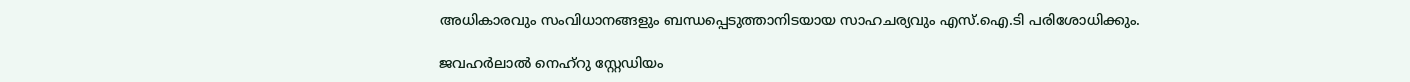അധികാരവും സംവിധാനങ്ങളും ബന്ധപ്പെടുത്താനിടയായ സാഹചര്യവും എസ്.ഐ.ടി പരിശോധിക്കും.

ജവഹര്‍ലാല്‍ നെഹ്റു സ്റ്റേഡിയം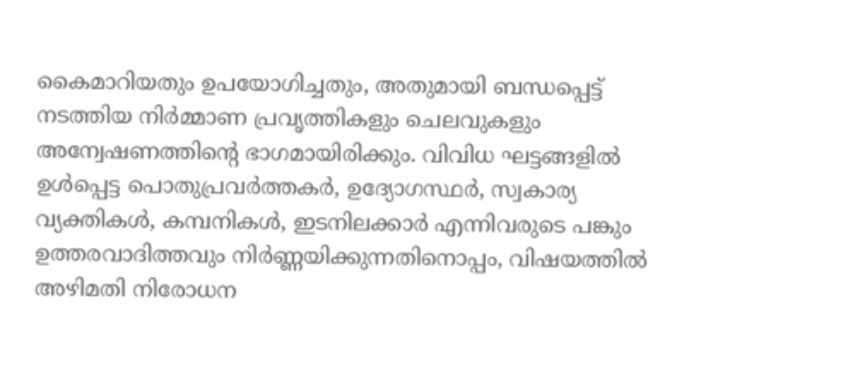കൈമാറിയതും ഉപയോഗിച്ചതും, അതുമായി ബന്ധപ്പെട്ട് നടത്തിയ നിര്‍മ്മാണ പ്രവൃത്തികളും ചെലവുകളും അന്വേഷണത്തിന്റെ ഭാഗമായിരിക്കും. വിവിധ ഘട്ടങ്ങളില്‍ ഉള്‍പ്പെട്ട പൊതുപ്രവര്‍ത്തകര്‍, ഉദ്യോഗസ്ഥര്‍, സ്വകാര്യ വ്യക്തികള്‍, കമ്പനികള്‍, ഇടനിലക്കാര്‍ എന്നിവരുടെ പങ്കും ഉത്തരവാദിത്തവും നിര്‍ണ്ണയിക്കുന്നതിനൊപ്പം, വിഷയത്തില്‍ അഴിമതി നിരോധന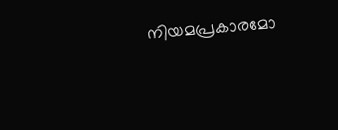നിയമപ്രകാരമോ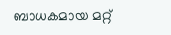ബാധകമായ മറ്റ്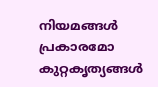നിയമങ്ങള്‍ പ്രകാരമോ കുറ്റകൃത്യങ്ങള്‍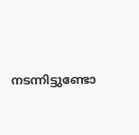നടന്നിട്ടുണ്ടോ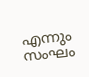എന്നും സംഘം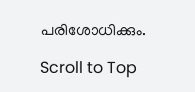പരിശോധിക്കും.

Scroll to Top